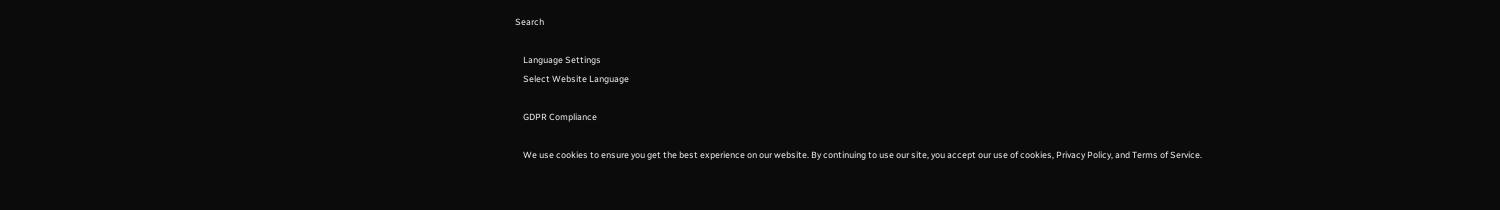Search

    Language Settings
    Select Website Language

    GDPR Compliance

    We use cookies to ensure you get the best experience on our website. By continuing to use our site, you accept our use of cookies, Privacy Policy, and Terms of Service.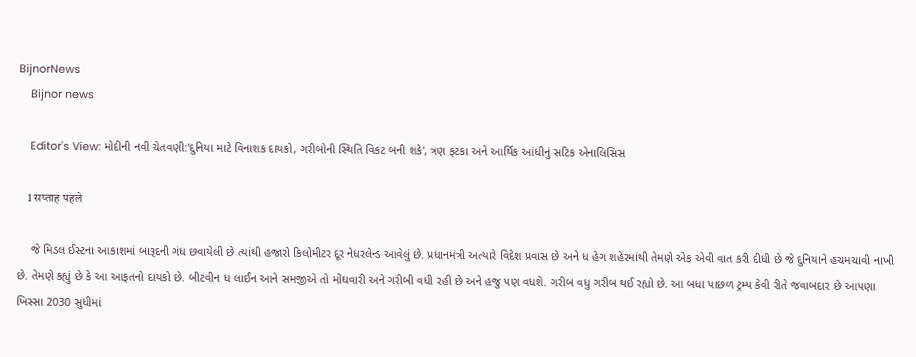BijnorNews
    Bijnor news

    Editor's View: મોદીની નવી ચેતવણી:'દુનિયા માટે વિનાશક દાયકો, ગરીબોની સ્થિતિ વિકટ બની શકે', ત્રણ ફટકા અને આર્થિક આંધીનું સટિક એનાલિસિસ

    1 सप्ताह पहले

    જે મિડલ ઈસ્ટના આકાશમાં બારૂદની ગંધ છવાયેલી છે ત્યાંથી હજારો કિલોમીટર દૂર નેધરલેન્ડ આવેલું છે. પ્રધાનમંત્રી અત્યારે વિદેશ પ્રવાસ છે અને ધ હેગ શહેરમાંથી તેમણે એક એવી વાત કરી દીધી છે જે દુનિયાને હચમચાવી નાખી છે. તેમણે કહ્યું છે કે આ આફતનો દાયકો છે. બીટવીન ધ લાઈન આને સમજીએ તો મોંઘવારી અને ગરીબી વધી રહી છે અને હજુ પણ વધશે. ગરીબ વધુ ગરીબ થઈ રહ્યો છે. આ બધા પાછળ ટ્રમ્પ કેવી રીતે જવાબદાર છે આપણા ખિસ્સા 2030 સુધીમાં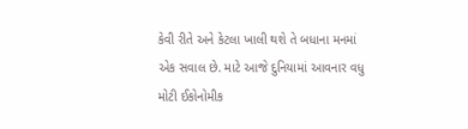કેવી રીતે અને કેટલા ખાલી થશે તે બધાના મનમાં એક સવાલ છે. માટે આજે દુનિયામાં આવનાર વધુ મોટી ઈકોનોમીક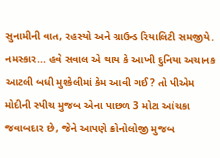સુનામીની વાત, રહસ્યો અને ગ્રાઉન્ડ રિયાલિટી સમજીયે. નમસ્કાર... હવે સવાલ એ થાય કે આખી દુનિયા અચાનક આટલી બધી મુશ્કેલીમાં કેમ આવી ગઈ? તો પીએમ મોદીની સ્પીચ મુજબ એના પાછળ 3 મોટા આંચકા જવાબદાર છે, જેને આપણે ક્રોનોલોજી મુજબ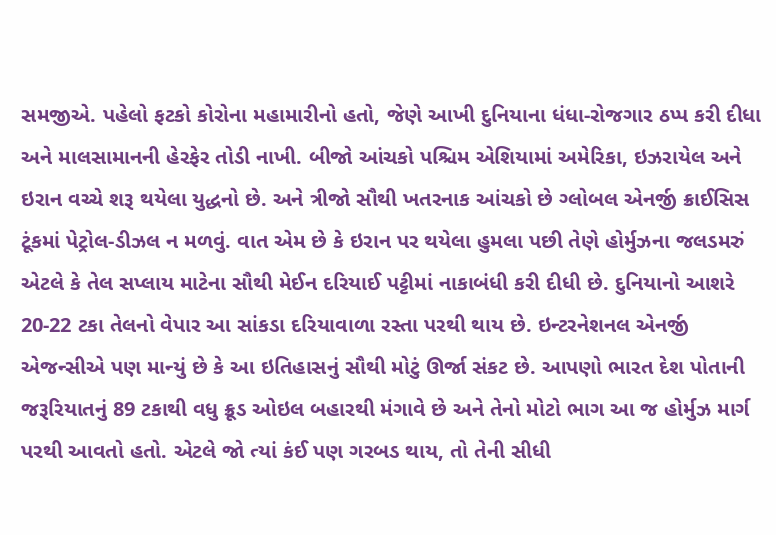સમજીએ. પહેલો ફટકો કોરોના મહામારીનો હતો, જેણે આખી દુનિયાના ધંધા-રોજગાર ઠપ્પ કરી દીધા અને માલસામાનની હેરફેર તોડી નાખી. બીજો આંચકો પશ્ચિમ એશિયામાં અમેરિકા, ઇઝરાયેલ અને ઇરાન વચ્ચે શરૂ થયેલા યુદ્ધનો છે. અને ત્રીજો સૌથી ખતરનાક આંચકો છે ગ્લોબલ એનર્જી ક્રાઈસિસ ટૂંકમાં પેટ્રોલ-ડીઝલ ન મળવું. વાત એમ છે કે ઇરાન પર થયેલા હુમલા પછી તેણે હોર્મુઝના જલડમરું એટલે કે તેલ સપ્લાય માટેના સૌથી મેઈન દરિયાઈ પટ્ટીમાં નાકાબંધી કરી દીધી છે. દુનિયાનો આશરે 20-22 ટકા તેલનો વેપાર આ સાંકડા દરિયાવાળા રસ્તા પરથી થાય છે. ઇન્ટરનેશનલ એનર્જી એજન્સીએ પણ માન્યું છે કે આ ઇતિહાસનું સૌથી મોટું ઊર્જા સંકટ છે. આપણો ભારત દેશ પોતાની જરૂરિયાતનું 89 ટકાથી વધુ ક્રૂડ ઓઇલ બહારથી મંગાવે છે અને તેનો મોટો ભાગ આ જ હોર્મુઝ માર્ગ પરથી આવતો હતો. એટલે જો ત્યાં કંઈ પણ ગરબડ થાય, તો તેની સીધી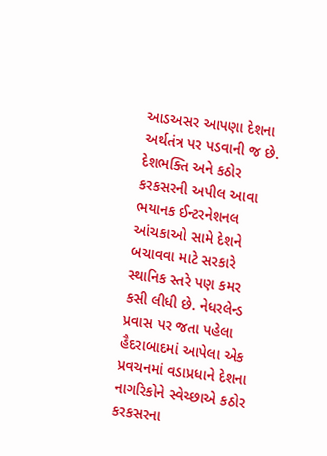આડઅસર આપણા દેશના અર્થતંત્ર પર પડવાની જ છે. દેશભક્તિ અને કઠોર કરકસરની અપીલ આવા ભયાનક ઈન્ટરનેશનલ આંચકાઓ સામે દેશને બચાવવા માટે સરકારે સ્થાનિક સ્તરે પણ કમર કસી લીધી છે. નેધરલેન્ડ પ્રવાસ પર જતા પહેલા હૈદરાબાદમાં આપેલા એક પ્રવચનમાં વડાપ્રધાને દેશના નાગરિકોને સ્વેચ્છાએ કઠોર કરકસરના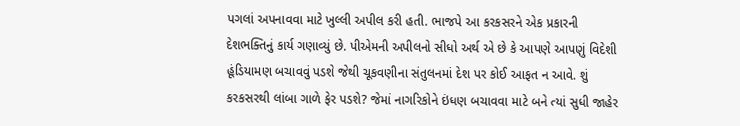પગલાં અપનાવવા માટે ખુલ્લી અપીલ કરી હતી. ભાજપે આ કરકસરને એક પ્રકારની દેશભક્તિનું કાર્ય ગણાવ્યું છે. પીએમની અપીલનો સીધો અર્થ એ છે કે આપણે આપણું વિદેશી હૂંડિયામણ બચાવવું પડશે જેથી ચૂકવણીના સંતુલનમાં દેશ પર કોઈ આફત ન આવે. શું કરકસરથી લાંબા ગાળે ફેર પડશે? જેમાં નાગરિકોને ઇંધણ બચાવવા માટે બને ત્યાં સુધી જાહેર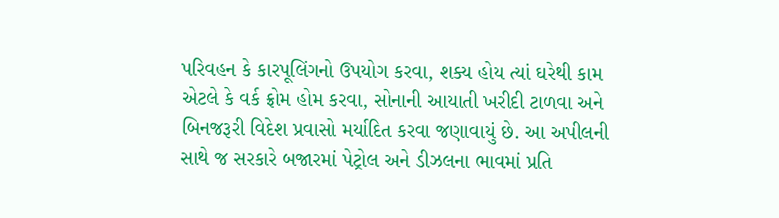પરિવહન કે કારપૂલિંગનો ઉપયોગ કરવા, શક્ય હોય ત્યાં ઘરેથી કામ એટલે કે વર્ક ફ્રોમ હોમ કરવા, સોનાની આયાતી ખરીદી ટાળવા અને બિનજરૂરી વિદેશ પ્રવાસો મર્યાદિત કરવા જણાવાયું છે. આ અપીલની સાથે જ સરકારે બજારમાં પેટ્રોલ અને ડીઝલના ભાવમાં પ્રતિ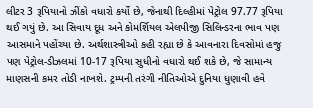લીટર 3 રૂપિયાનો ઝીંકો વધારો કર્યો છે, જેનાથી દિલ્હીમાં પેટ્રોલ 97.77 રૂપિયા થઈ ગયું છે. આ સિવાય દૂધ અને કોમર્શિયલ એલપીજી સિલિન્ડરના ભાવ પણ આસમાને પહોંચ્યા છે. અર્થશાસ્ત્રીઓ કહી રહ્યા છે કે આવનારા દિવસોમાં હજુ પણ પેટ્રોલ-ડીઝલમાં 10-17 રૂપિયા સુધીનો વધારો થઈ શકે છે, જે સામાન્ય માણસની કમર તોડી નાખશે. ટ્રમ્પની તરંગી નીતિઓએ દુનિયા ધુણાવી હવે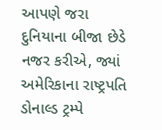આપણે જરા દુનિયાના બીજા છેડે નજર કરીએ, જ્યાં અમેરિકાના રાષ્ટ્રપતિ ડોનાલ્ડ ટ્રમ્પે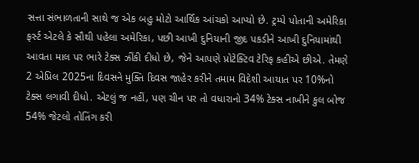સત્તા સંભાળતાની સાથે જ એક બહુ મોટો આર્થિક આંચકો આપ્યો છે. ટ્રમ્પે પોતાની અમેરિકા ફર્સ્ટ એટલે કે સૌથી પહેલા અમેરિકા, પછી આખી દુનિયાની જીદ પકડીને આખી દુનિયામાંથી આવતા માલ પર ભારે ટેક્સ ઝીંકી દીધો છે, જેને આપણે પ્રોટેક્ટિવ ટેરિફ કહીએ છીએ. તેમણે 2 એપ્રિલ 2025ના દિવસને મુક્તિ દિવસ જાહેર કરીને તમામ વિદેશી આયાત પર 10%નો ટેક્સ લગાવી દીધો. એટલું જ નહીં, પણ ચીન પર તો વધારાનો 34% ટેક્સ નાખીને કુલ બોજ 54% જેટલો તોતિંગ કરી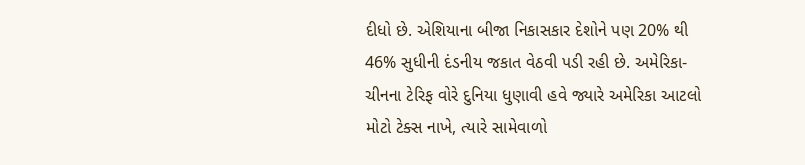દીધો છે. એશિયાના બીજા નિકાસકાર દેશોને પણ 20% થી 46% સુધીની દંડનીય જકાત વેઠવી પડી રહી છે. અમેરિકા-ચીનના ટેરિફ વોરે દુનિયા ધુણાવી હવે જ્યારે અમેરિકા આટલો મોટો ટેક્સ નાખે, ત્યારે સામેવાળો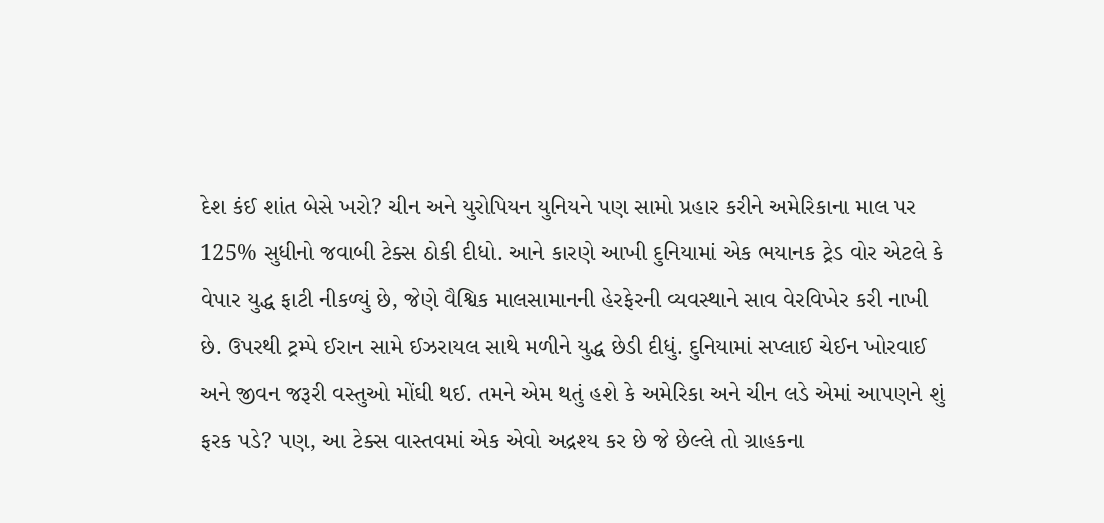દેશ કંઈ શાંત બેસે ખરો? ચીન અને યુરોપિયન યુનિયને પણ સામો પ્રહાર કરીને અમેરિકાના માલ પર 125% સુધીનો જવાબી ટેક્સ ઠોકી દીધો. આને કારણે આખી દુનિયામાં એક ભયાનક ટ્રેડ વોર એટલે કે વેપાર યુદ્ધ ફાટી નીકળ્યું છે, જેણે વૈશ્વિક માલસામાનની હેરફેરની વ્યવસ્થાને સાવ વેરવિખેર કરી નાખી છે. ઉપરથી ટ્રમ્પે ઈરાન સામે ઈઝરાયલ સાથે મળીને યુદ્ધ છેડી દીધું. દુનિયામાં સપ્લાઈ ચેઈન ખોરવાઈ અને જીવન જરૂરી વસ્તુઓ મોંઘી થઈ. તમને એમ થતું હશે કે અમેરિકા અને ચીન લડે એમાં આપણને શું ફરક પડે? પણ, આ ટેક્સ વાસ્તવમાં એક એવો અદ્રશ્ય કર છે જે છેલ્લે તો ગ્રાહકના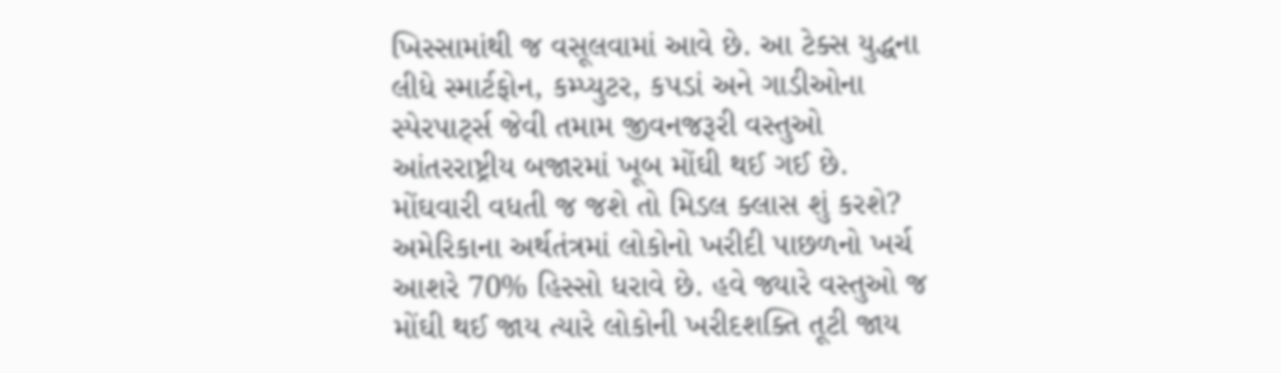ખિસ્સામાંથી જ વસૂલવામાં આવે છે. આ ટેક્સ યુદ્ધના લીધે સ્માર્ટફોન, કમ્પ્યુટર, કપડાં અને ગાડીઓના સ્પેરપાર્ટ્સ જેવી તમામ જીવનજરૂરી વસ્તુઓ આંતરરાષ્ટ્રીય બજારમાં ખૂબ મોંઘી થઈ ગઈ છે. મોંઘવારી વધતી જ જશે તો મિડલ ક્લાસ શું કરશે? અમેરિકાના અર્થતંત્રમાં લોકોનો ખરીદી પાછળનો ખર્ચ આશરે 70% હિસ્સો ધરાવે છે. હવે જ્યારે વસ્તુઓ જ મોંઘી થઈ જાય ત્યારે લોકોની ખરીદશક્તિ તૂટી જાય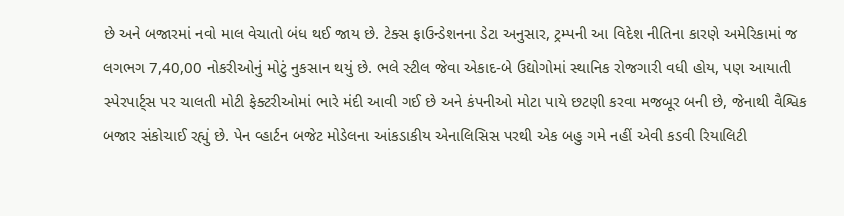છે અને બજારમાં નવો માલ વેચાતો બંધ થઈ જાય છે. ટેક્સ ફાઉન્ડેશનના ડેટા અનુસાર, ટ્રમ્પની આ વિદેશ નીતિના કારણે અમેરિકામાં જ લગભગ 7,40,00 નોકરીઓનું મોટું નુકસાન થયું છે. ભલે સ્ટીલ જેવા એકાદ-બે ઉદ્યોગોમાં સ્થાનિક રોજગારી વધી હોય, પણ આયાતી સ્પેરપાર્ટ્સ પર ચાલતી મોટી ફેક્ટરીઓમાં ભારે મંદી આવી ગઈ છે અને કંપનીઓ મોટા પાયે છટણી કરવા મજબૂર બની છે, જેનાથી વૈશ્વિક બજાર સંકોચાઈ રહ્યું છે. પેન વ્હાર્ટન બજેટ મોડેલના આંકડાકીય એનાલિસિસ પરથી એક બહુ ગમે નહીં એવી કડવી રિયાલિટી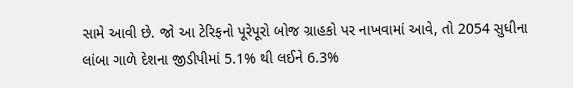સામે આવી છે. જો આ ટેરિફનો પૂરેપૂરો બોજ ગ્રાહકો પર નાખવામાં આવે, તો 2054 સુધીના લાંબા ગાળે દેશના જીડીપીમાં 5.1% થી લઈને 6.3%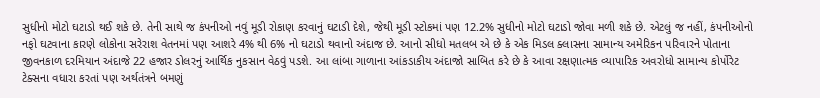સુધીનો મોટો ઘટાડો થઈ શકે છે. તેની સાથે જ કંપનીઓ નવું મૂડી રોકાણ કરવાનું ઘટાડી દેશે, જેથી મૂડી સ્ટોકમાં પણ 12.2% સુધીનો મોટો ઘટાડો જોવા મળી શકે છે. એટલું જ નહીં, કંપનીઓનો નફો ઘટવાના કારણે લોકોના સરેરાશ વેતનમાં પણ આશરે 4% થી 6% નો ઘટાડો થવાનો અંદાજ છે. આનો સીધો મતલબ એ છે કે એક મિડલ ક્લાસના સામાન્ય અમેરિકન પરિવારને પોતાના જીવનકાળ દરમિયાન અંદાજે 22 હજાર ડોલરનું આર્થિક નુકસાન વેઠવું પડશે. આ લાંબા ગાળાના આંકડાકીય અંદાજો સાબિત કરે છે કે આવા રક્ષણાત્મક વ્યાપારિક અવરોધો સામાન્ય કોર્પોરેટ ટેક્સના વધારા કરતાં પણ અર્થતંત્રને બમણું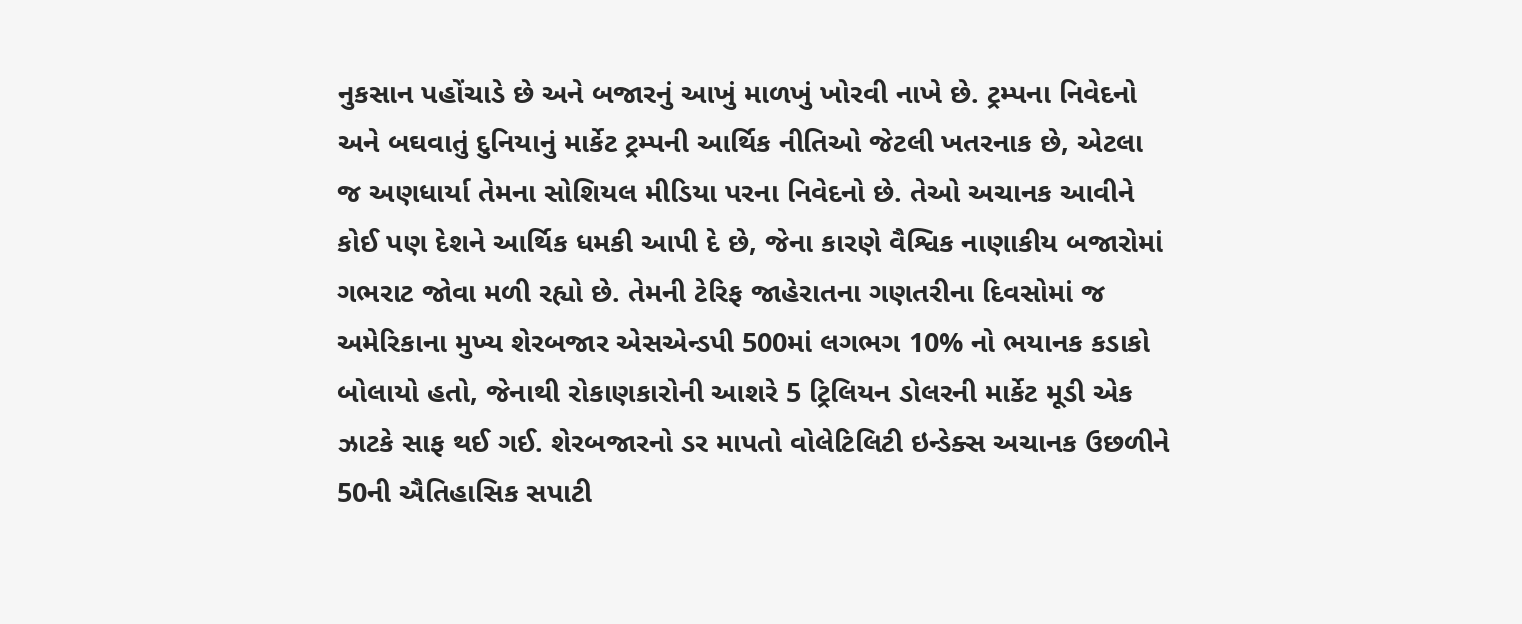નુકસાન પહોંચાડે છે અને બજારનું આખું માળખું ખોરવી નાખે છે. ટ્રમ્પના નિવેદનો અને બઘવાતું દુનિયાનું માર્કેટ ટ્રમ્પની આર્થિક નીતિઓ જેટલી ખતરનાક છે, એટલા જ અણધાર્યા તેમના સોશિયલ મીડિયા પરના નિવેદનો છે. તેઓ અચાનક આવીને કોઈ પણ દેશને આર્થિક ધમકી આપી દે છે, જેના કારણે વૈશ્વિક નાણાકીય બજારોમાં ગભરાટ જોવા મળી રહ્યો છે. તેમની ટેરિફ જાહેરાતના ગણતરીના દિવસોમાં જ અમેરિકાના મુખ્ય શેરબજાર એસએન્ડપી 500માં લગભગ 10% નો ભયાનક કડાકો બોલાયો હતો, જેનાથી રોકાણકારોની આશરે 5 ટ્રિલિયન ડોલરની માર્કેટ મૂડી એક ઝાટકે સાફ થઈ ગઈ. શેરબજારનો ડર માપતો વોલેટિલિટી ઇન્ડેક્સ અચાનક ઉછળીને 50ની ઐતિહાસિક સપાટી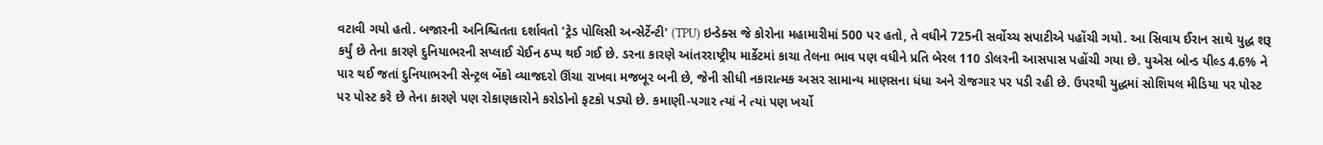વટાવી ગયો હતો. બજારની અનિશ્ચિતતા દર્શાવતો 'ટ્રેડ પોલિસી અન્સેર્ટેન્ટી' (TPU) ઇન્ડેક્સ જે કોરોના મહામારીમાં 500 પર હતો, તે વધીને 725ની સર્વોચ્ચ સપાટીએ પહોંચી ગયો. આ સિવાય ઈરાન સાથે યુદ્ધ શરૂ કર્યું છે તેના કારણે દુનિયાભરની સપ્લાઈ ચેઈન ઠપ્પ થઈ ગઈ છે. ડરના કારણે આંતરરાષ્ટ્રીય માર્કેટમાં કાચા તેલના ભાવ પણ વધીને પ્રતિ બેરલ 110 ડોલરની આસપાસ પહોંચી ગયા છે. યુએસ બોન્ડ યીલ્ડ 4.6% ને પાર થઈ જતાં દુનિયાભરની સેન્ટ્રલ બેંકો વ્યાજદરો ઊંચા રાખવા મજબૂર બની છે, જેની સીધી નકારાત્મક અસર સામાન્ય માણસના ધંધા અને રોજગાર પર પડી રહી છે. ઉપરથી યુદ્ધમાં સોશિયલ મીડિયા પર પોસ્ટ પર પોસ્ટ કરે છે તેના કારણે પણ રોકાણકારોને કરોડોનો ફટકો પડ્યો છે. કમાણી-પગાર ત્યાં ને ત્યાં પણ ખર્ચો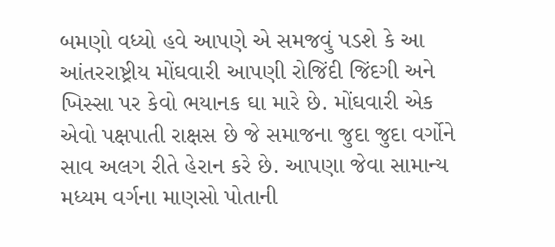બમણો વધ્યો હવે આપણે એ સમજવું પડશે કે આ આંતરરાષ્ટ્રીય મોંઘવારી આપણી રોજિંદી જિંદગી અને ખિસ્સા પર કેવો ભયાનક ઘા મારે છે. મોંઘવારી એક એવો પક્ષપાતી રાક્ષસ છે જે સમાજના જુદા જુદા વર્ગોને સાવ અલગ રીતે હેરાન કરે છે. આપણા જેવા સામાન્ય મધ્યમ વર્ગના માણસો પોતાની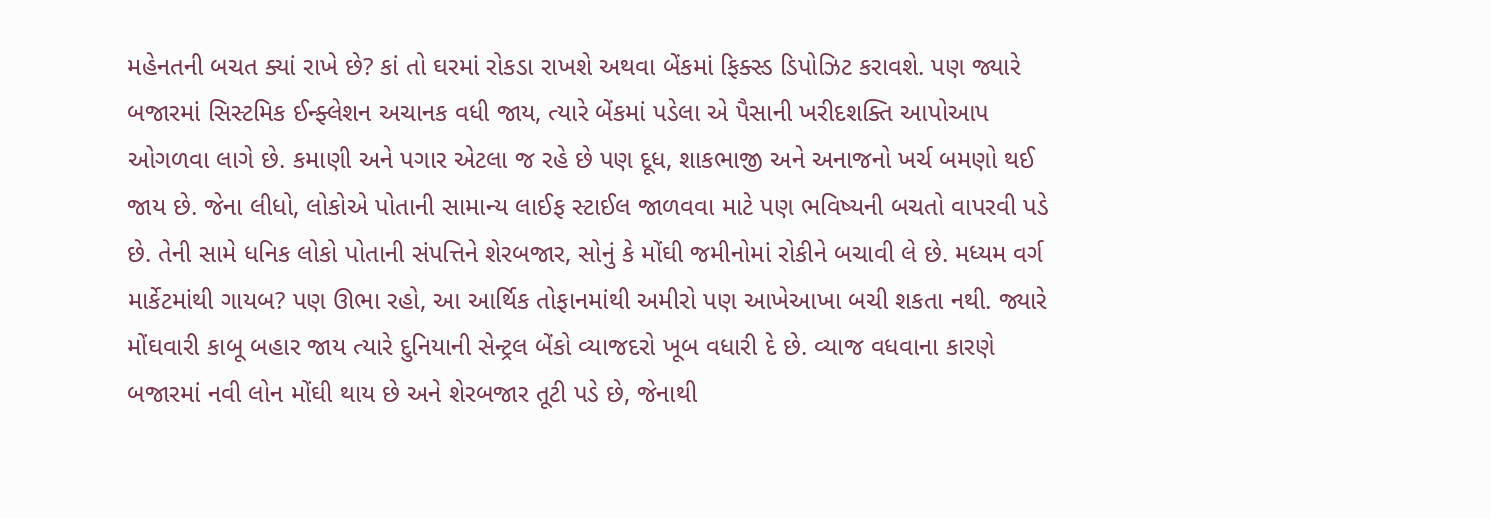મહેનતની બચત ક્યાં રાખે છે? કાં તો ઘરમાં રોકડા રાખશે અથવા બેંકમાં ફિક્સ્ડ ડિપોઝિટ કરાવશે. પણ જ્યારે બજારમાં સિસ્ટમિક ઈન્ફ્લેશન અચાનક વધી જાય, ત્યારે બેંકમાં પડેલા એ પૈસાની ખરીદશક્તિ આપોઆપ ઓગળવા લાગે છે. કમાણી અને પગાર એટલા જ રહે છે પણ દૂધ, શાકભાજી અને અનાજનો ખર્ચ બમણો થઈ જાય છે. જેના લીધો, લોકોએ પોતાની સામાન્ય લાઈફ સ્ટાઈલ જાળવવા માટે પણ ભવિષ્યની બચતો વાપરવી પડે છે. તેની સામે ધનિક લોકો પોતાની સંપત્તિને શેરબજાર, સોનું કે મોંઘી જમીનોમાં રોકીને બચાવી લે છે. મધ્યમ વર્ગ માર્કેટમાંથી ગાયબ? પણ ઊભા રહો, આ આર્થિક તોફાનમાંથી અમીરો પણ આખેઆખા બચી શકતા નથી. જ્યારે મોંઘવારી કાબૂ બહાર જાય ત્યારે દુનિયાની સેન્ટ્રલ બેંકો વ્યાજદરો ખૂબ વધારી દે છે. વ્યાજ વધવાના કારણે બજારમાં નવી લોન મોંઘી થાય છે અને શેરબજાર તૂટી પડે છે, જેનાથી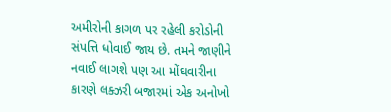અમીરોની કાગળ પર રહેલી કરોડોની સંપત્તિ ધોવાઈ જાય છે. તમને જાણીને નવાઈ લાગશે પણ આ મોંઘવારીના કારણે લક્ઝરી બજારમાં એક અનોખો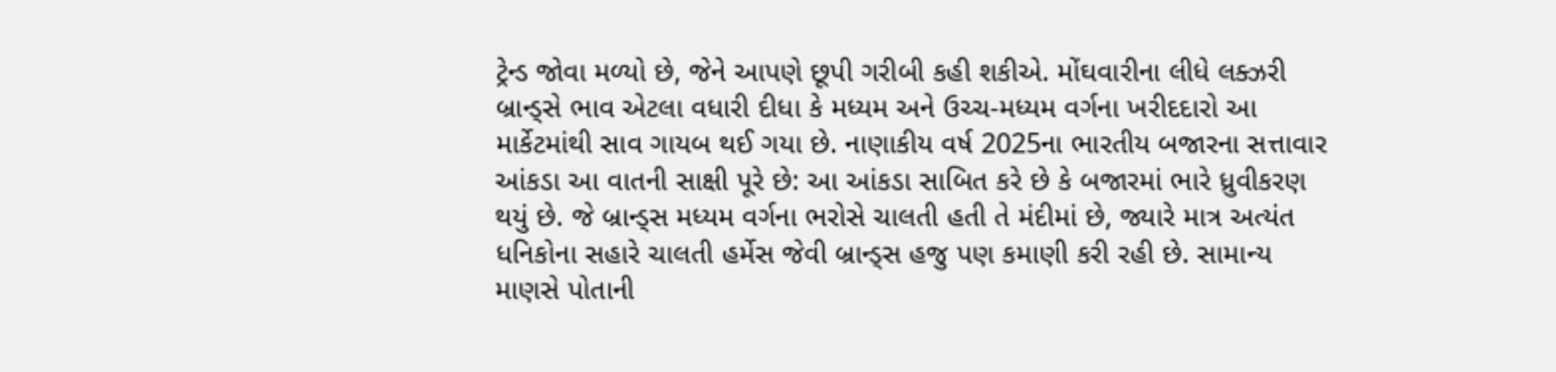ટ્રેન્ડ જોવા મળ્યો છે, જેને આપણે છૂપી ગરીબી કહી શકીએ. મોંઘવારીના લીધે લક્ઝરી બ્રાન્ડ્સે ભાવ એટલા વધારી દીધા કે મધ્યમ અને ઉચ્ચ-મધ્યમ વર્ગના ખરીદદારો આ માર્કેટમાંથી સાવ ગાયબ થઈ ગયા છે. નાણાકીય વર્ષ 2025ના ભારતીય બજારના સત્તાવાર આંકડા આ વાતની સાક્ષી પૂરે છે: આ આંકડા સાબિત કરે છે કે બજારમાં ભારે ધ્રુવીકરણ થયું છે. જે બ્રાન્ડ્સ મધ્યમ વર્ગના ભરોસે ચાલતી હતી તે મંદીમાં છે, જ્યારે માત્ર અત્યંત ધનિકોના સહારે ચાલતી હર્મેસ જેવી બ્રાન્ડ્સ હજુ પણ કમાણી કરી રહી છે. સામાન્ય માણસે પોતાની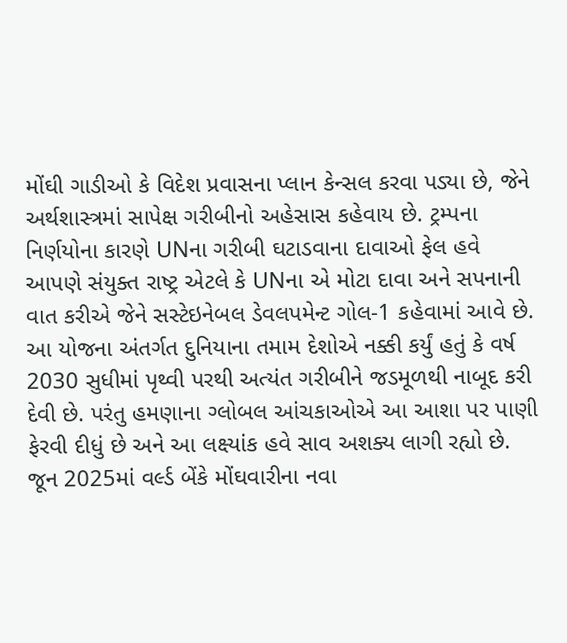મોંઘી ગાડીઓ કે વિદેશ પ્રવાસના પ્લાન કેન્સલ કરવા પડ્યા છે, જેને અર્થશાસ્ત્રમાં સાપેક્ષ ગરીબીનો અહેસાસ કહેવાય છે. ટ્રમ્પના નિર્ણયોના કારણે UNના ગરીબી ઘટાડવાના દાવાઓ ફેલ હવે આપણે સંયુક્ત રાષ્ટ્ર એટલે કે UNના એ મોટા દાવા અને સપનાની વાત કરીએ જેને સસ્ટેઇનેબલ ડેવલપમેન્ટ ગોલ-1 કહેવામાં આવે છે. આ યોજના અંતર્ગત દુનિયાના તમામ દેશોએ નક્કી કર્યું હતું કે વર્ષ 2030 સુધીમાં પૃથ્વી પરથી અત્યંત ગરીબીને જડમૂળથી નાબૂદ કરી દેવી છે. પરંતુ હમણાના ગ્લોબલ આંચકાઓએ આ આશા પર પાણી ફેરવી દીધું છે અને આ લક્ષ્યાંક હવે સાવ અશક્ય લાગી રહ્યો છે. જૂન 2025માં વર્લ્ડ બેંકે મોંઘવારીના નવા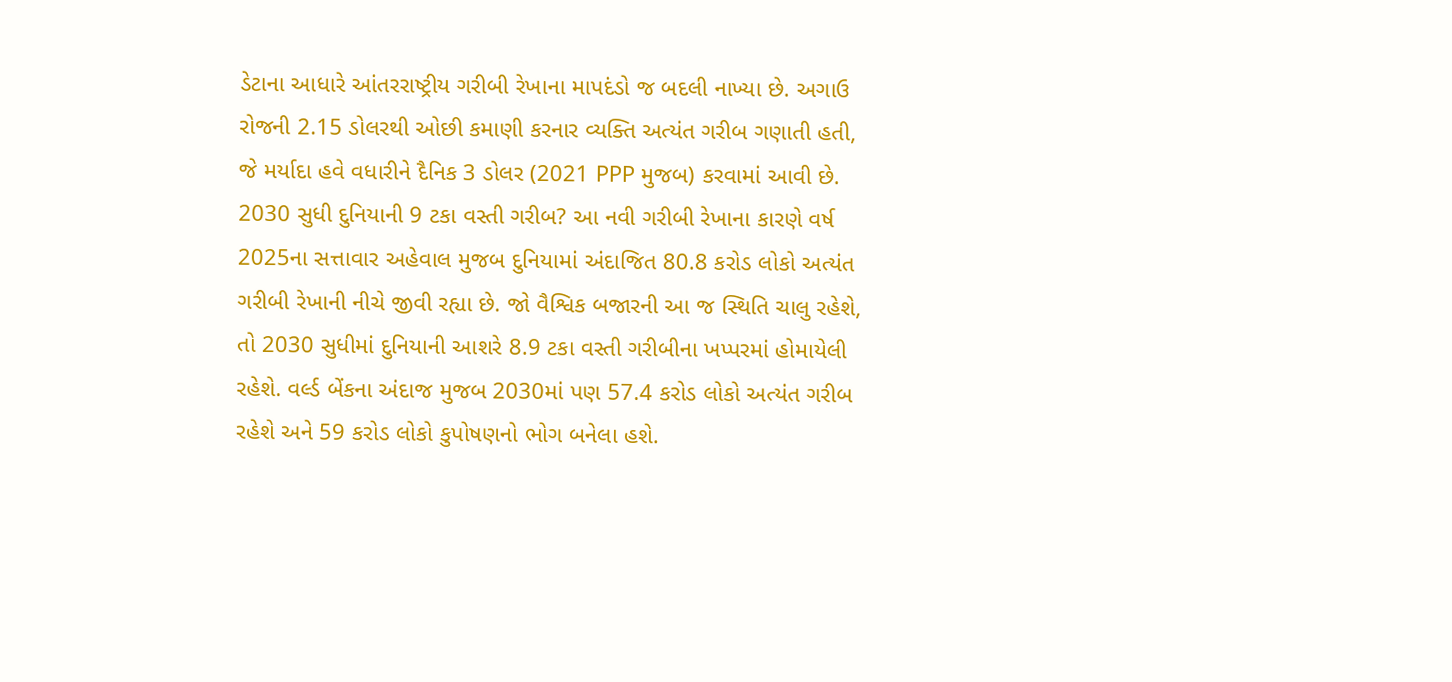ડેટાના આધારે આંતરરાષ્ટ્રીય ગરીબી રેખાના માપદંડો જ બદલી નાખ્યા છે. અગાઉ રોજની 2.15 ડોલરથી ઓછી કમાણી કરનાર વ્યક્તિ અત્યંત ગરીબ ગણાતી હતી, જે મર્યાદા હવે વધારીને દૈનિક 3 ડોલર (2021 PPP મુજબ) કરવામાં આવી છે. 2030 સુધી દુનિયાની 9 ટકા વસ્તી ગરીબ? આ નવી ગરીબી રેખાના કારણે વર્ષ 2025ના સત્તાવાર અહેવાલ મુજબ દુનિયામાં અંદાજિત 80.8 કરોડ લોકો અત્યંત ગરીબી રેખાની નીચે જીવી રહ્યા છે. જો વૈશ્વિક બજારની આ જ સ્થિતિ ચાલુ રહેશે, તો 2030 સુધીમાં દુનિયાની આશરે 8.9 ટકા વસ્તી ગરીબીના ખપ્પરમાં હોમાયેલી રહેશે. વર્લ્ડ બેંકના અંદાજ મુજબ 2030માં પણ 57.4 કરોડ લોકો અત્યંત ગરીબ રહેશે અને 59 કરોડ લોકો કુપોષણનો ભોગ બનેલા હશે.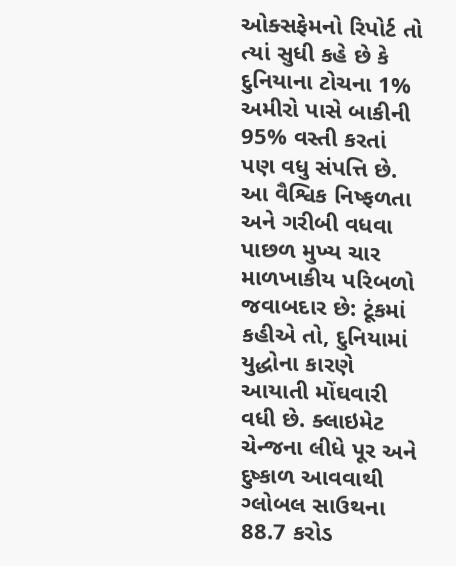ઓક્સફેમનો રિપોર્ટ તો ત્યાં સુધી કહે છે કે દુનિયાના ટોચના 1% અમીરો પાસે બાકીની 95% વસ્તી કરતાં પણ વધુ સંપત્તિ છે. આ વૈશ્વિક નિષ્ફળતા અને ગરીબી વધવા પાછળ મુખ્ય ચાર માળખાકીય પરિબળો જવાબદાર છે: ટૂંકમાં કહીએ તો, દુનિયામાં યુદ્ધોના કારણે આયાતી મોંઘવારી વધી છે. ક્લાઇમેટ ચેન્જના લીધે પૂર અને દુષ્કાળ આવવાથી ગ્લોબલ સાઉથના 88.7 કરોડ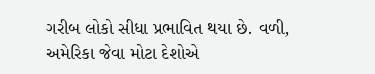ગરીબ લોકો સીધા પ્રભાવિત થયા છે. વળી, અમેરિકા જેવા મોટા દેશોએ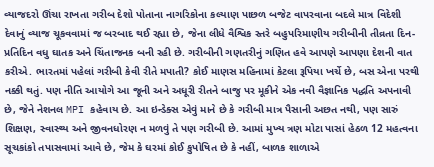વ્યાજદરો ઊંચા રાખતા ગરીબ દેશો પોતાના નાગરિકોના કલ્યાણ પાછળ બજેટ વાપરવાના બદલે માત્ર વિદેશી દેવાનું વ્યાજ ચૂકવવામાં જ બરબાદ થઈ રહ્યા છે, જેના લીધે વૈશ્વિક સ્તરે બહુપરિમાણીય ગરીબીની તીવ્રતા દિન-પ્રતિદિન વધુ ઘાતક અને ચિંતાજનક બની રહી છે. ગરીબીની ગણતરીનું ગણિત હવે આપણે આપણા દેશની વાત કરીએ. ભારતમાં પહેલાં ગરીબી કેવી રીતે મપાતી? કોઈ માણસ મહિનામાં કેટલા રૂપિયા ખર્ચે છે, બસ એના પરથી નક્કી થતું. પણ નીતિ આયોગે આ જૂની અને અધૂરી રીતને બાજુ પર મૂકીને એક નવી વૈજ્ઞાનિક પદ્ધતિ અપનાવી છે, જેને નેશનલ MPI કહેવાય છે. આ ઇન્ડેક્સ એવું માને છે કે ગરીબી માત્ર પૈસાની અછત નથી, પણ સારું શિક્ષણ, સ્વાસ્થ્ય અને જીવનધોરણ ન મળવું તે પણ ગરીબી છે. આમાં મુખ્ય ત્રણ મોટા પાસાં હેઠળ 12 મહત્વના સૂચકાંકો તપાસવામાં આવે છે, જેમ કે ઘરમાં કોઈ કુપોષિત છે કે નહીં, બાળક શાળાએ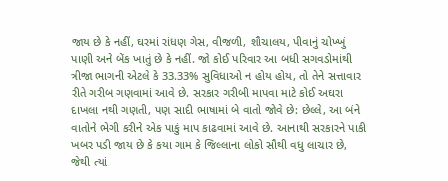જાય છે કે નહીં, ઘરમાં રાંધણ ગેસ, વીજળી, શૌચાલય, પીવાનું ચોખ્ખું પાણી અને બેંક ખાતું છે કે નહીં. જો કોઈ પરિવાર આ બધી સગવડોમાંથી ત્રીજા ભાગની એટલે કે 33.33% સુવિધાઓ ન હોય હોય, તો તેને સત્તાવાર રીતે ગરીબ ગણવામાં આવે છે. સરકાર ગરીબી માપવા માટે કોઈ અઘરા દાખલા નથી ગણતી, પણ સાદી ભાષામાં બે વાતો જોવે છે: છેલ્લે, આ બંને વાતોને ભેગી કરીને એક પાકું માપ કાઢવામાં આવે છે. આનાથી સરકારને પાકી ખબર પડી જાય છે કે કયા ગામ કે જિલ્લાના લોકો સૌથી વધુ લાચાર છે, જેથી ત્યાં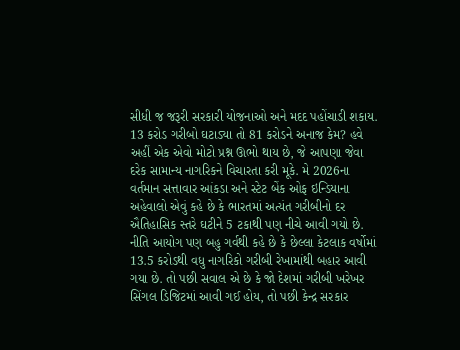સીધી જ જરૂરી સરકારી યોજનાઓ અને મદદ પહોંચાડી શકાય. 13 કરોડ ગરીબો ઘટાડ્યા તો 81 કરોડને અનાજ કેમ? હવે અહીં એક એવો મોટો પ્રશ્ન ઊભો થાય છે, જે આપણા જેવા દરેક સામાન્ય નાગરિકને વિચારતા કરી મૂકે. મે 2026ના વર્તમાન સત્તાવાર આંકડા અને સ્ટેટ બેંક ઓફ ઇન્ડિયાના અહેવાલો એવું કહે છે કે ભારતમાં અત્યંત ગરીબીનો દર ઐતિહાસિક સ્તરે ઘટીને 5 ટકાથી પણ નીચે આવી ગયો છે. નીતિ આયોગ પણ બહુ ગર્વથી કહે છે કે છેલ્લા કેટલાક વર્ષોમાં 13.5 કરોડથી વધુ નાગરિકો ગરીબી રેખામાંથી બહાર આવી ગયા છે. તો પછી સવાલ એ છે કે જો દેશમાં ગરીબી ખરેખર સિંગલ ડિજિટમાં આવી ગઈ હોય, તો પછી કેન્દ્ર સરકાર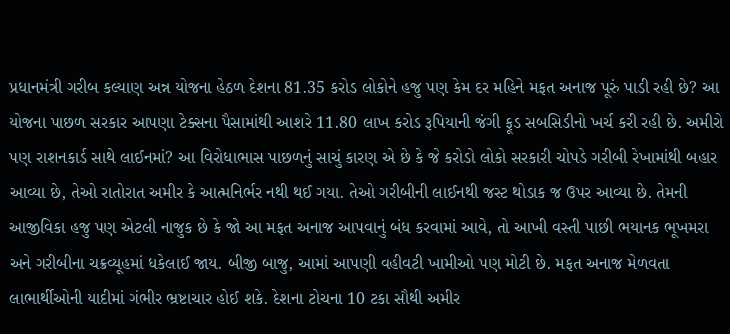પ્રધાનમંત્રી ગરીબ કલ્યાણ અન્ન યોજના હેઠળ દેશના 81.35 કરોડ લોકોને હજુ પણ કેમ દર મહિને મફત અનાજ પૂરું પાડી રહી છે? આ યોજના પાછળ સરકાર આપણા ટેક્સના પૈસામાંથી આશરે 11.80 લાખ કરોડ રૂપિયાની જંગી ફૂડ સબસિડીનો ખર્ચ કરી રહી છે. અમીરો પણ રાશનકાર્ડ સાથે લાઈનમાં? આ વિરોધાભાસ પાછળનું સાચું કારણ એ છે કે જે કરોડો લોકો સરકારી ચોપડે ગરીબી રેખામાંથી બહાર આવ્યા છે, તેઓ રાતોરાત અમીર કે આત્મનિર્ભર નથી થઈ ગયા. તેઓ ગરીબીની લાઈનથી જસ્ટ થોડાક જ ઉપર આવ્યા છે. તેમની આજીવિકા હજુ પણ એટલી નાજુક છે કે જો આ મફત અનાજ આપવાનું બંધ કરવામાં આવે, તો આખી વસ્તી પાછી ભયાનક ભૂખમરા અને ગરીબીના ચક્રવ્યૂહમાં ધકેલાઈ જાય. બીજી બાજુ, આમાં આપણી વહીવટી ખામીઓ પણ મોટી છે. મફત અનાજ મેળવતા લાભાર્થીઓની યાદીમાં ગંભીર ભ્રષ્ટાચાર હોઈ શકે. દેશના ટોચના 10 ટકા સૌથી અમીર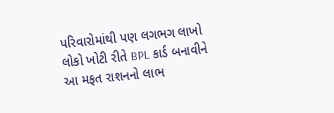પરિવારોમાંથી પણ લગભગ લાખો લોકો ખોટી રીતે BPL કાર્ડ બનાવીને આ મફત રાશનનો લાભ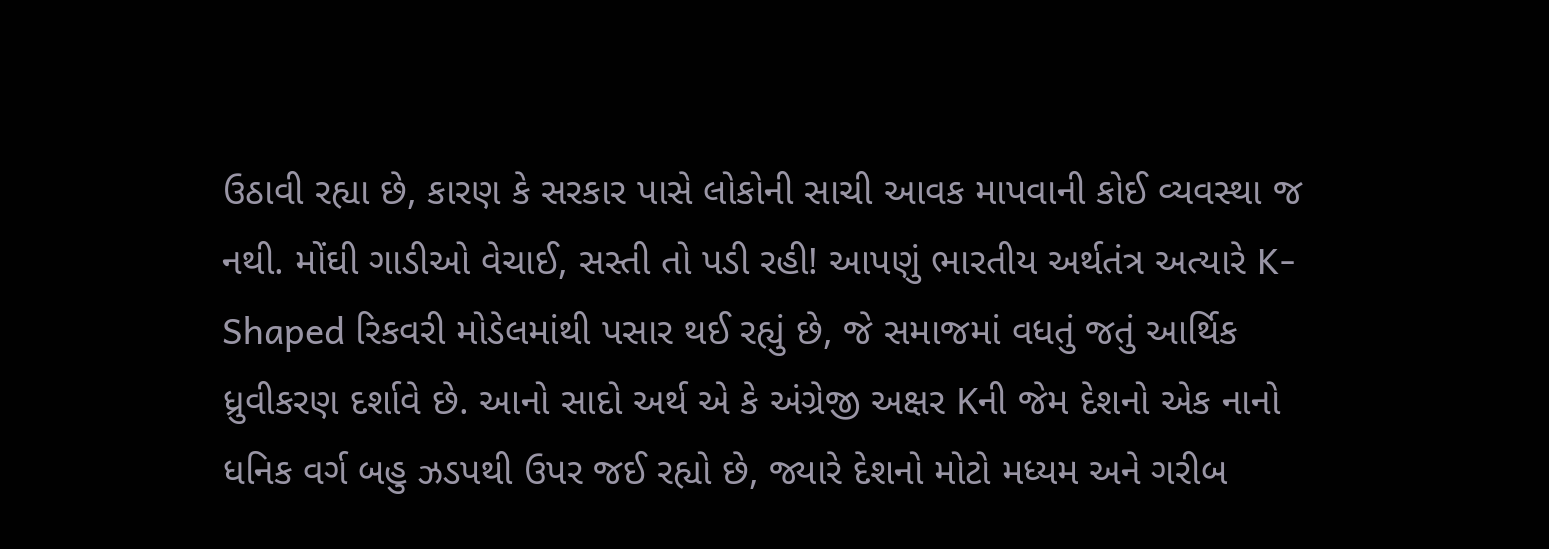ઉઠાવી રહ્યા છે, કારણ કે સરકાર પાસે લોકોની સાચી આવક માપવાની કોઈ વ્યવસ્થા જ નથી. મોંઘી ગાડીઓ વેચાઈ, સસ્તી તો પડી રહી! આપણું ભારતીય અર્થતંત્ર અત્યારે K-Shaped રિકવરી મોડેલમાંથી પસાર થઈ રહ્યું છે, જે સમાજમાં વધતું જતું આર્થિક ધ્રુવીકરણ દર્શાવે છે. આનો સાદો અર્થ એ કે અંગ્રેજી અક્ષર Kની જેમ દેશનો એક નાનો ધનિક વર્ગ બહુ ઝડપથી ઉપર જઈ રહ્યો છે, જ્યારે દેશનો મોટો મધ્યમ અને ગરીબ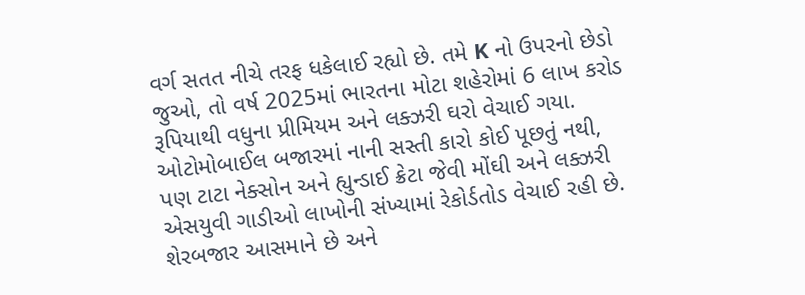વર્ગ સતત નીચે તરફ ધકેલાઈ રહ્યો છે. તમે K નો ઉપરનો છેડો જુઓ, તો વર્ષ 2025માં ભારતના મોટા શહેરોમાં 6 લાખ કરોડ રૂપિયાથી વધુના પ્રીમિયમ અને લક્ઝરી ઘરો વેચાઈ ગયા. ઓટોમોબાઈલ બજારમાં નાની સસ્તી કારો કોઈ પૂછતું નથી, પણ ટાટા નેક્સોન અને હ્યુન્ડાઈ ક્રેટા જેવી મોંઘી અને લક્ઝરી એસયુવી ગાડીઓ લાખોની સંખ્યામાં રેકોર્ડતોડ વેચાઈ રહી છે. શેરબજાર આસમાને છે અને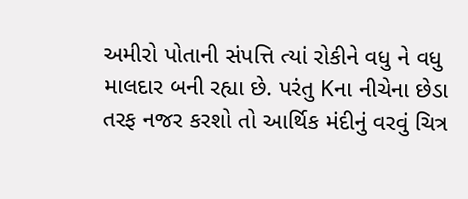અમીરો પોતાની સંપત્તિ ત્યાં રોકીને વધુ ને વધુ માલદાર બની રહ્યા છે. પરંતુ Kના નીચેના છેડા તરફ નજર કરશો તો આર્થિક મંદીનું વરવું ચિત્ર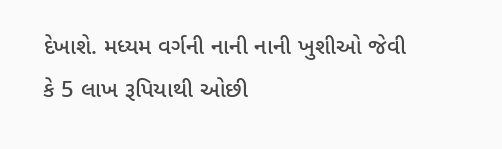દેખાશે. મધ્યમ વર્ગની નાની નાની ખુશીઓ જેવી કે 5 લાખ રૂપિયાથી ઓછી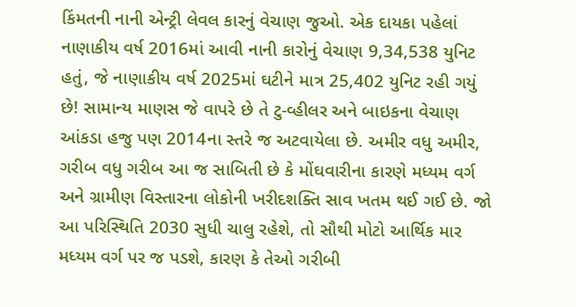કિંમતની નાની એન્ટ્રી લેવલ કારનું વેચાણ જુઓ. એક દાયકા પહેલાં નાણાકીય વર્ષ 2016માં આવી નાની કારોનું વેચાણ 9,34,538 યુનિટ હતું, જે નાણાકીય વર્ષ 2025માં ઘટીને માત્ર 25,402 યુનિટ રહી ગયું છે! સામાન્ય માણસ જે વાપરે છે તે ટુ-વ્હીલર અને બાઇકના વેચાણ આંકડા હજુ પણ 2014ના સ્તરે જ અટવાયેલા છે. અમીર વધુ અમીર, ગરીબ વધુ ગરીબ આ જ સાબિતી છે કે મોંઘવારીના કારણે મધ્યમ વર્ગ અને ગ્રામીણ વિસ્તારના લોકોની ખરીદશક્તિ સાવ ખતમ થઈ ગઈ છે. જો આ પરિસ્થિતિ 2030 સુધી ચાલુ રહેશે, તો સૌથી મોટો આર્થિક માર મધ્યમ વર્ગ પર જ પડશે, કારણ કે તેઓ ગરીબી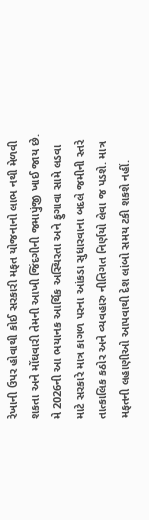રેખાની ઉપર હોવાથી કોઈ સરકારી મફત યોજનાનો લાભ નથી મેળવી શકતા અને મોંઘવારી તેમની આખી જિંદગીની જમાપુંજી ખાઈ જાય છે. મે 2026ની આ ભયાનક આર્થિક અસ્થિરતા અને ફુગાવા સામે લડવા માટે સરકારે માત્ર કાગળ પરના આંકડા સુધારવાના બદલે જમીની સ્તરે તાત્કાલિક કઠોર અને વ્યવહારુ નીતિગત નિર્ણયો લેવા જ પડશે. માત્ર મફતની લહાણીઓ આપવાથી દેશ લાંબો સમય ટકી શકશે નહીં.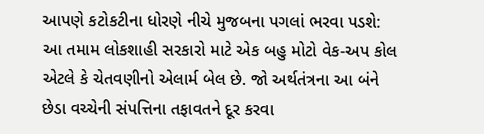આપણે કટોકટીના ધોરણે નીચે મુજબના પગલાં ભરવા પડશે: આ તમામ લોકશાહી સરકારો માટે એક બહુ મોટો વેક-અપ કોલ એટલે કે ચેતવણીનો એલાર્મ બેલ છે. જો અર્થતંત્રના આ બંને છેડા વચ્ચેની સંપત્તિના તફાવતને દૂર કરવા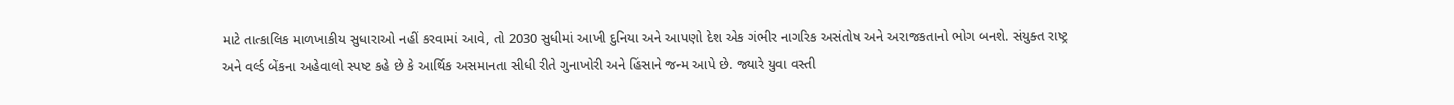માટે તાત્કાલિક માળખાકીય સુધારાઓ નહીં કરવામાં આવે, તો 2030 સુધીમાં આખી દુનિયા અને આપણો દેશ એક ગંભીર નાગરિક અસંતોષ અને અરાજકતાનો ભોગ બનશે. સંયુક્ત રાષ્ટ્ર અને વર્લ્ડ બેંકના અહેવાલો સ્પષ્ટ કહે છે કે આર્થિક અસમાનતા સીધી રીતે ગુનાખોરી અને હિંસાને જન્મ આપે છે. જ્યારે યુવા વસ્તી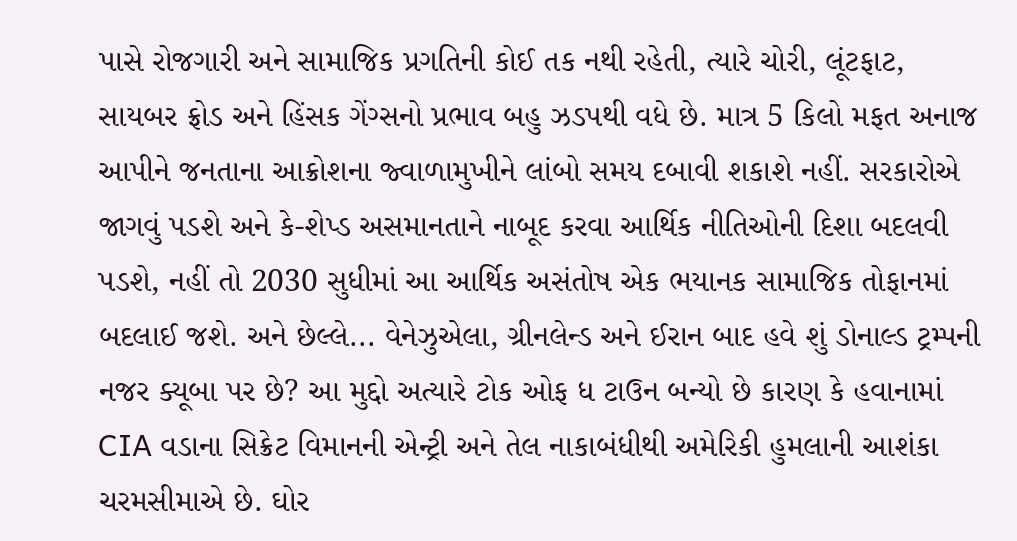પાસે રોજગારી અને સામાજિક પ્રગતિની કોઈ તક નથી રહેતી, ત્યારે ચોરી, લૂંટફાટ, સાયબર ફ્રોડ અને હિંસક ગેંગ્સનો પ્રભાવ બહુ ઝડપથી વધે છે. માત્ર 5 કિલો મફત અનાજ આપીને જનતાના આક્રોશના જ્વાળામુખીને લાંબો સમય દબાવી શકાશે નહીં. સરકારોએ જાગવું પડશે અને કે-શેપ્ડ અસમાનતાને નાબૂદ કરવા આર્થિક નીતિઓની દિશા બદલવી પડશે, નહીં તો 2030 સુધીમાં આ આર્થિક અસંતોષ એક ભયાનક સામાજિક તોફાનમાં બદલાઈ જશે. અને છેલ્લે... વેનેઝુએલા, ગ્રીનલેન્ડ અને ઈરાન બાદ હવે શું ડોનાલ્ડ ટ્રમ્પની નજર ક્યૂબા પર છે? આ મુદ્દો અત્યારે ટોક ઓફ ધ ટાઉન બન્યો છે કારણ કે હવાનામાં CIA વડાના સિક્રેટ વિમાનની એન્ટ્રી અને તેલ નાકાબંધીથી અમેરિકી હુમલાની આશંકા ચરમસીમાએ છે. ઘોર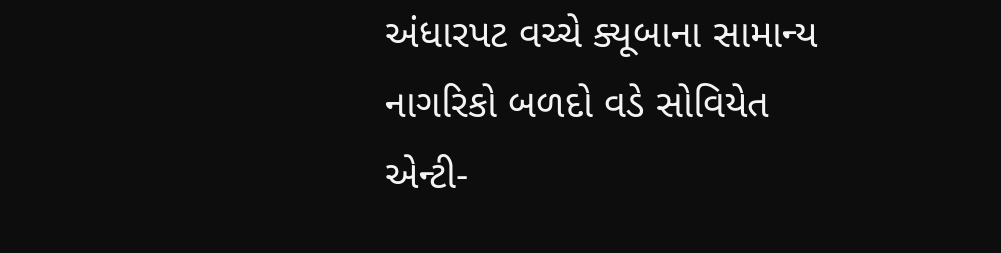અંધારપટ વચ્ચે ક્યૂબાના સામાન્ય નાગરિકો બળદો વડે સોવિયેત એન્ટી-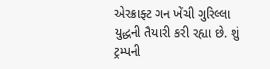એરક્રાફ્ટ ગન ખેંચી ગુરિલ્લા યુદ્ધની તૈયારી કરી રહ્યા છે. શું ટ્રમ્પની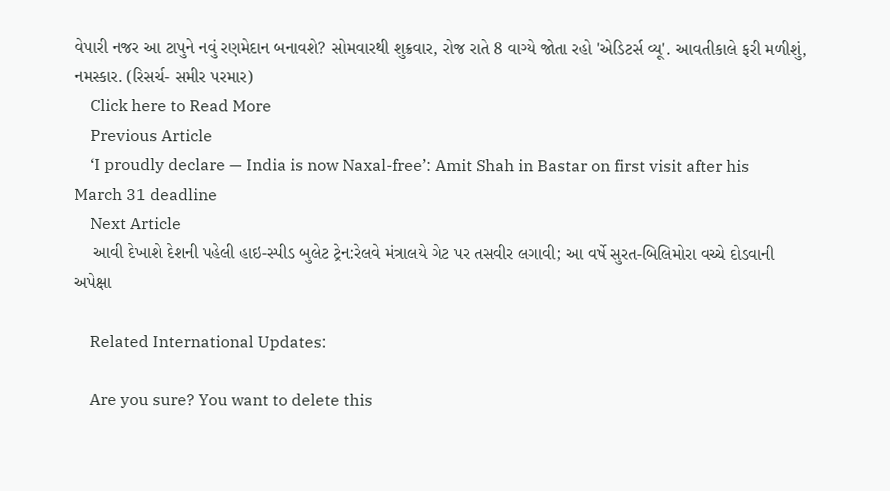વેપારી નજર આ ટાપુને નવું રણમેદાન બનાવશે? સોમવારથી શુક્રવાર, રોજ રાતે 8 વાગ્યે જોતા રહો 'એડિટર્સ વ્યૂ'. આવતીકાલે ફરી મળીશું, નમસ્કાર. (રિસર્ચ- સમીર પરમાર)
    Click here to Read More
    Previous Article
    ‘I proudly declare — India is now Naxal-free’: Amit Shah in Bastar on first visit after his March 31 deadline
    Next Article
    આવી દેખાશે દેશની પહેલી હાઇ-સ્પીડ બુલેટ ટ્રેન:રેલવે મંત્રાલયે ગેટ પર તસવીર લગાવી; આ વર્ષે સુરત-બિલિમોરા વચ્ચે દોડવાની અપેક્ષા

    Related International Updates:

    Are you sure? You want to delete this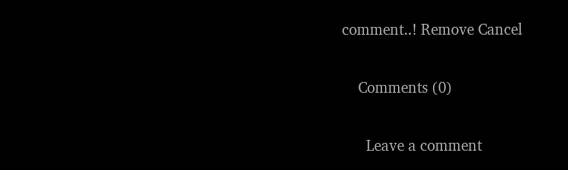comment..! Remove Cancel

    Comments (0)

      Leave a comment